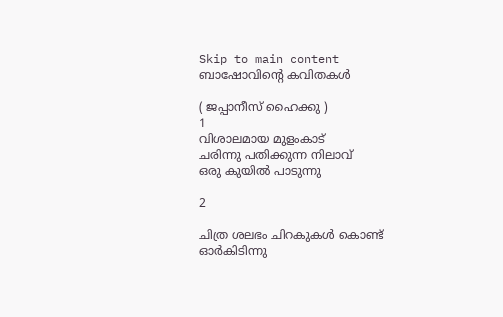Skip to main content
ബാഷോവിന്‍റെ കവിതകള്‍

( ജപ്പാനീസ്‌ ഹൈക്കു )
1
വിശാലമായ മുളംകാട്
ചരിന്നു പതിക്കുന്ന നിലാവ്
ഒരു കുയില്‍ പാടുന്നു

2

ചിത്ര ശലഭം ചിറകുകള്‍ കൊണ്ട്
ഓര്‍കിടിന്നു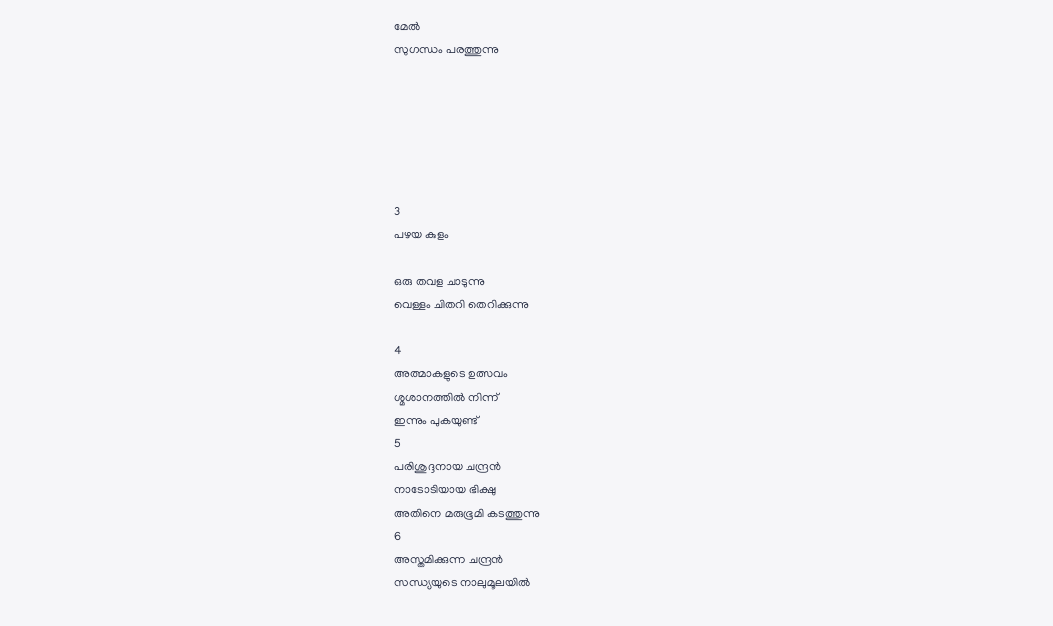മേല്‍
സുഗന്ധം പരത്തുന്നു






3
പഴയ കുളം

ഒരു തവള ചാടുന്നു
വെള്ളം ചിതറി തെറിക്കുന്നു

4
അത്മാകളുടെ ഉത്സവം
ശ്മശാനത്തില്‍ നിന്ന്
ഇന്നും പുകയുണ്ട്
5
പരിശുദ്ദനായ ചന്ദ്രന്‍
നാടോടിയായ ഭിക്ഷു
അതിനെ മരുഭൂമി കടത്തുന്നു
6
അസ്തമിക്കുന്ന ചന്ദ്രന്‍
സന്ധ്യയുടെ നാലുമൂലയില്‍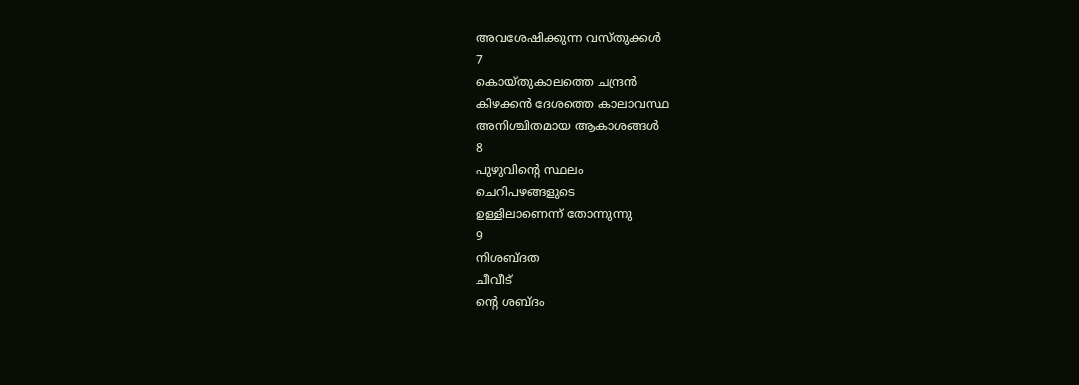അവശേഷിക്കുന്ന വസ്തുക്കള്‍
7
കൊയ്തുകാലത്തെ ചന്ദ്രന്‍
കിഴക്കന്‍ ദേശത്തെ കാലാവസ്ഥ
അനിശ്ചിതമായ ആകാശങ്ങള്‍
8
പുഴുവിന്‍റെ സ്ഥലം
ചെറിപഴങ്ങളുടെ
ഉള്ളിലാണെന്ന് തോന്നുന്നു
9
നിശബ്ദത
ചീവീട്
ന്‍റെ ശബ്ദം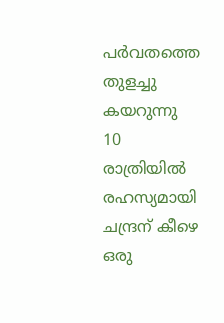പര്‍വതത്തെ തുളച്ചു കയറുന്നു
10
രാത്രിയില്‍ രഹസ്യമായി
ചന്ദ്രന് കീഴെ ഒരു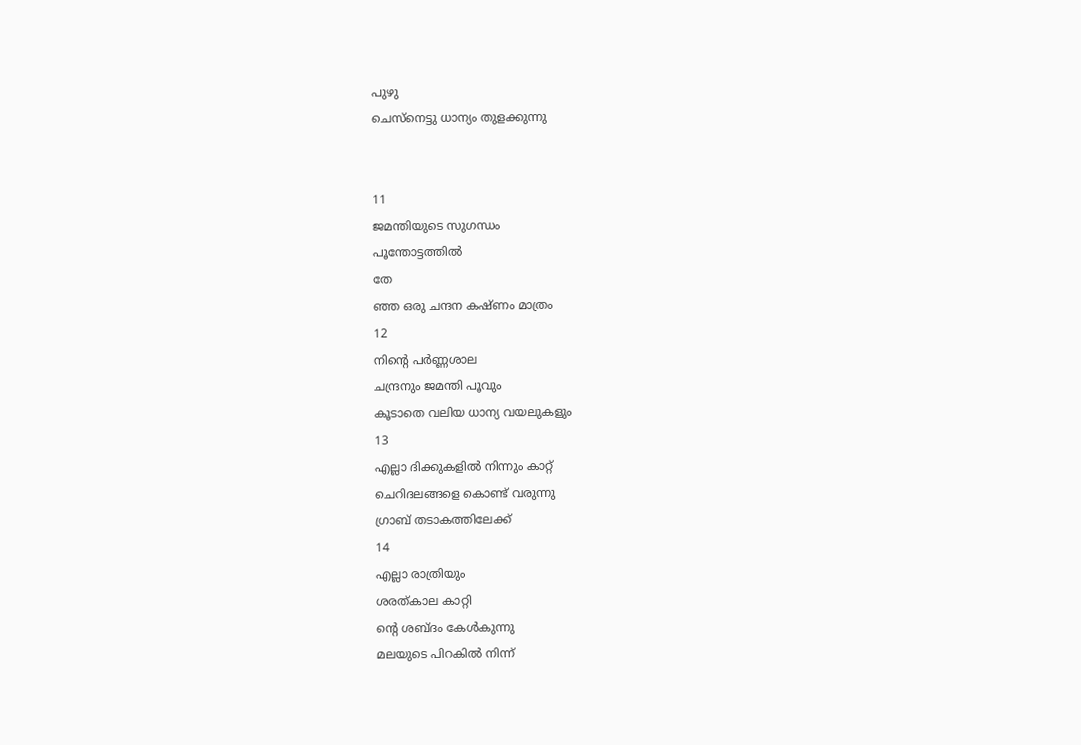പുഴു
ചെസ്നെട്ടു ധാന്യം തുളക്കുന്നു


11
ജമന്തിയുടെ സുഗന്ധം
പൂന്തോട്ടത്തില്‍
തേ
ഞ്ഞ ഒരു ചന്ദന കഷ്ണം മാത്രം
12
നിന്‍റെ പര്‍ണ്ണശാല
ചന്ദ്രനും ജമന്തി പൂവും
കൂടാതെ വലിയ ധാന്യ വയലുകളും
13
എല്ലാ ദിക്കുകളില്‍ നിന്നും കാറ്റ്
ചെറിദലങ്ങളെ കൊണ്ട് വരുന്നു
ഗ്രാബ് തടാകത്തിലേക്ക്
14
എല്ലാ രാത്രിയും
ശരത്കാല കാറ്റി
ന്‍റെ ശബ്ദം കേള്‍കുന്നു
മലയുടെ പിറകില്‍ നിന്ന്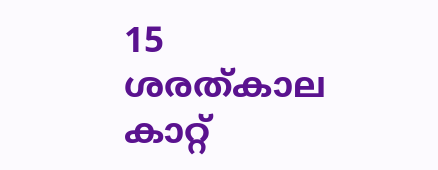15
ശരത്കാല കാറ്റ്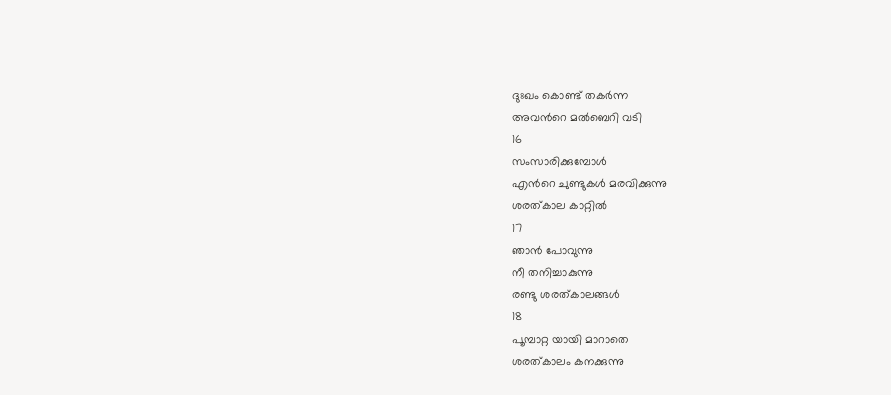ദുഃഖം കൊണ്ട് തകര്‍ന്ന
അവന്‍റെ മല്‍ബെറി വടി
16
സംസാരിക്കുമ്പോള്‍
എന്‍റെ ചുണ്ടുകള്‍ മരവിക്കുന്നു
ശരത്കാല കാറ്റില്‍
17
ഞാന്‍ പോവുന്നു
നീ തനിച്ചാകുന്നു
രണ്ടു ശരത്കാലങ്ങള്‍
18
പൂമ്പാറ്റ യായി മാറാതെ
ശരത്കാലം കനക്കുന്നു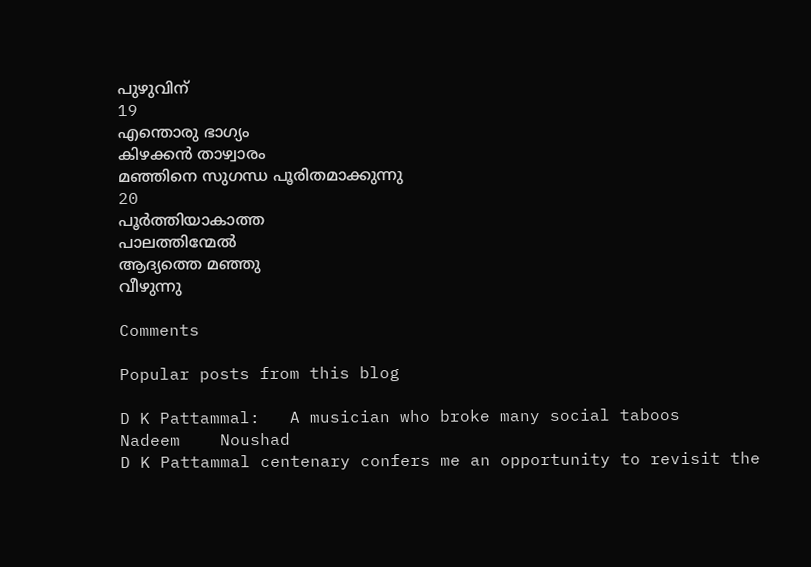പുഴുവിന്
19
എന്തൊരു ഭാഗ്യം
കിഴക്കന്‍ താഴ്വാരം
മഞ്ഞിനെ സുഗന്ധ പൂരിതമാക്കുന്നു
20
പൂര്‍ത്തിയാകാത്ത
പാലത്തിന്മേല്‍
ആദ്യത്തെ മഞ്ഞു
വീഴുന്നു

Comments

Popular posts from this blog

D K Pattammal:   A musician who broke many social taboos                                                                       Nadeem    Noushad                                                                       D K Pattammal centenary confers me an opportunity to revisit the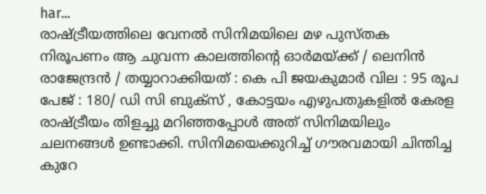har...
രാഷ്ട്രീയത്തിലെ വേനല്‍ സിനിമയിലെ മഴ പുസ്തക നിരൂപണം ആ ചുവന്ന കാലത്തിന്റെ ഓര്‍മയ്ക്ക് / ലെനിന്‍ രാജേന്ദ്രന്‍ / തയ്യാറാക്കിയത് : കെ പി ജയകുമാര്‍ വില : 95 രൂപ പേജ് : 180/ ഡി സി ബുക്‌സ് , കോട്ടയം എഴുപതുകളില്‍ കേരള രാഷ്ട്രീയം തിളച്ചു മറിഞ്ഞപ്പോള്‍ അത് സിനിമയിലും ചലനങ്ങള്‍ ഉണ്ടാക്കി. സിനിമയെക്കുറിച്ച് ഗൗരവമായി ചിന്തിച്ച കുറേ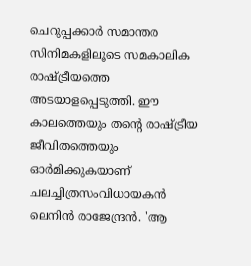ചെറുപ്പക്കാര്‍ സമാന്തര സിനിമകളിലൂടെ സമകാലിക രാഷ്ട്രീയത്തെ അടയാളപ്പെടുത്തി. ഈ കാലത്തെയും തന്റെ രാഷ്ട്രീയ ജീവിതത്തെയും ഓര്‍മിക്കുകയാണ് ചലച്ചിത്രസംവിധായകന്‍ ലെനിന്‍ രാജേന്ദ്രന്‍. 'ആ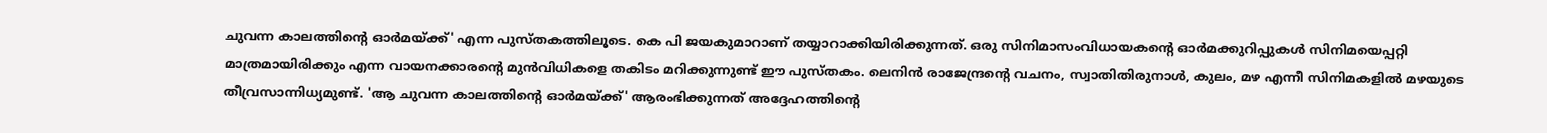ചുവന്ന കാലത്തിന്റെ ഓര്‍മയ്ക്ക്' എന്ന പുസ്തകത്തിലൂടെ. കെ പി ജയകുമാറാണ് തയ്യാറാക്കിയിരിക്കുന്നത്. ഒരു സിനിമാസംവിധായകന്റെ ഓര്‍മക്കുറിപ്പുകള്‍ സിനിമയെപ്പറ്റി മാത്രമായിരിക്കും എന്ന വായനക്കാരന്റെ മുന്‍വിധികളെ തകിടം മറിക്കുന്നുണ്ട് ഈ പുസ്തകം. ലെനിന്‍ രാജേന്ദ്രന്റെ വചനം, സ്വാതിതിരുനാള്‍, കുലം, മഴ എന്നീ സിനിമകളില്‍ മഴയുടെ തീവ്രസാന്നിധ്യമുണ്ട്. 'ആ ചുവന്ന കാലത്തിന്റെ ഓര്‍മയ്ക്ക്' ആരംഭിക്കുന്നത് അദ്ദേഹത്തിന്റെ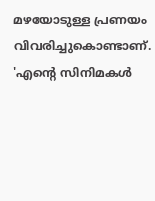മഴയോടുള്ള പ്രണയം വിവരിച്ചുകൊണ്ടാണ്. 'എന്റെ സിനിമകള്‍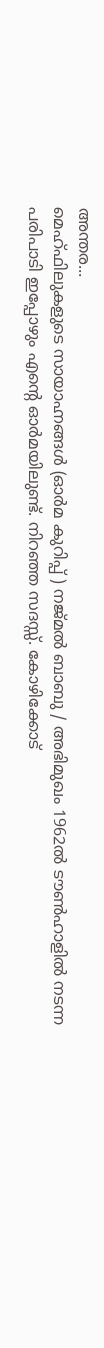അന്തര...
മെഹ്ഫിലുകളുടെ സായാഹ്നങ്ങള്‍ (ഓര്‍മ കുറിപ്പ് ) നജ്മല്‍ ബാബു / അഭിമുഖം 1962ല്‍ ടൗണ്‍ഹാളില്‍ നടന്ന പരിപാടി ഇപ്പോഴും എന്റെ ഓര്‍മയിലുണ്ട്. നിറഞ്ഞ സദസ്സ്. കോഴിക്കോട്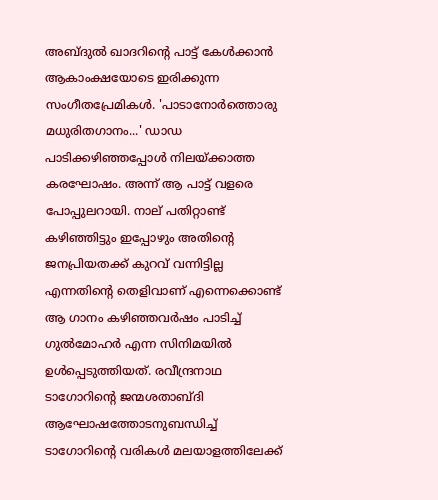അബ്ദുല്‍ ഖാദറിന്റെ പാട്ട് കേള്‍ക്കാന്‍ ആകാംക്ഷയോടെ ഇരിക്കുന്ന സംഗീതപ്രേമികള്‍. 'പാടാനോര്‍ത്തൊരു മധുരിതഗാനം...' ഡാഡ പാടിക്കഴിഞ്ഞപ്പോള്‍ നിലയ്ക്കാത്ത കരഘോഷം. അന്ന് ആ പാട്ട് വളരെ പോപ്പുലറായി. നാല് പതിറ്റാണ്ട് കഴിഞ്ഞിട്ടും ഇപ്പോഴും അതിന്റെ ജനപ്രിയതക്ക് കുറവ് വന്നിട്ടില്ല എന്നതിന്റെ തെളിവാണ് എന്നെക്കൊണ്ട് ആ ഗാനം കഴിഞ്ഞവര്‍ഷം പാടിച്ച് ഗുല്‍മോഹര്‍ എന്ന സിനിമയില്‍ ഉള്‍പ്പെടുത്തിയത്. രവീന്ദ്രനാഥ ടാഗോറിന്റെ ജന്മശതാബ്ദി ആഘോഷത്തോടനുബന്ധിച്ച് ടാഗോറിന്റെ വരികള്‍ മലയാളത്തിലേക്ക്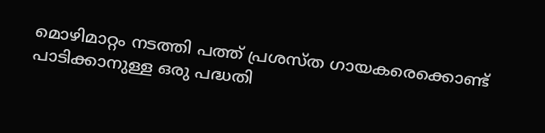മൊഴിമാറ്റം നടത്തി പത്ത് പ്രശസ്ത ഗായകരെക്കൊണ്ട് പാടിക്കാനുള്ള ഒരു പദ്ധതി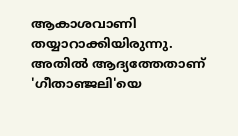ആകാശവാണി തയ്യാറാക്കിയിരുന്നു. അതില്‍ ആദ്യത്തേതാണ് 'ഗീതാഞ്ജലി'യെ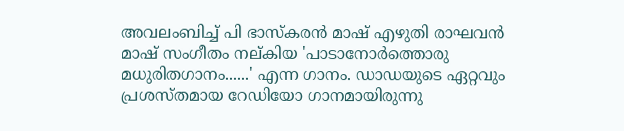അവലംബിച്ച് പി ഭാസ്‌കരന്‍ മാഷ് എഴുതി രാഘവന്‍ മാഷ് സംഗീതം നല്കിയ 'പാടാനോര്‍ത്തൊരു മധുരിതഗാനം......' എന്ന ഗാനം. ഡാഡയുടെ ഏറ്റവും പ്രശസ്തമായ റേഡിയോ ഗാനമായിരുന്നു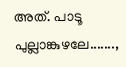അത്. പാടൂ പുല്ലാങ്കുഴലേ.......,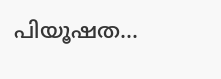പിയൂഷത...